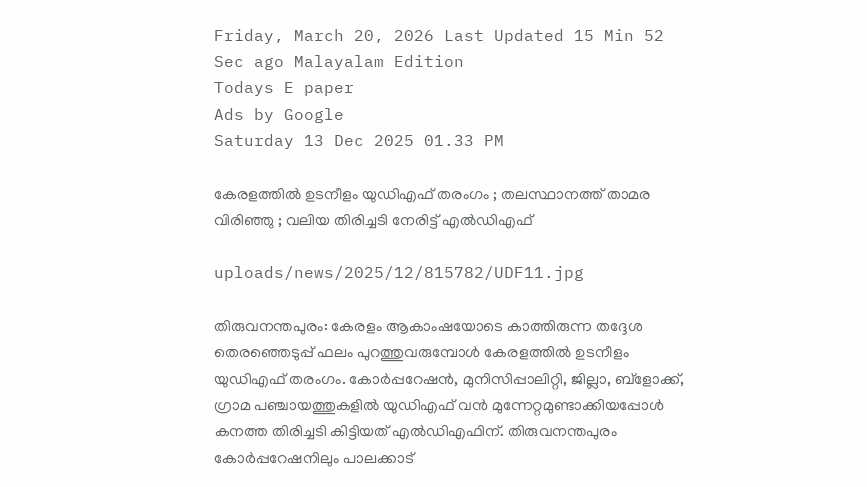Friday, March 20, 2026 Last Updated 15 Min 52 Sec ago Malayalam Edition
Todays E paper
Ads by Google
Saturday 13 Dec 2025 01.33 PM

കേരളത്തില്‍ ഉടനീളം യുഡിഎഫ് തരംഗം ; തലസ്ഥാനത്ത് താമര വിരിഞ്ഞു ; വലിയ തിരിച്ചടി നേരിട്ട് എല്‍ഡിഎഫ്

uploads/news/2025/12/815782/UDF11.jpg

തിരുവനന്തപുരം: കേരളം ആകാംഷയോടെ കാത്തിരുന്ന തദ്ദേശ തെരഞ്ഞെടുപ്പ് ഫലം പുറത്തുവരുമ്പോള്‍ കേരളത്തില്‍ ഉടനീളം യുഡിഎഫ് തരംഗം. കോര്‍പ്പറേഷന്‍, മുനിസിപ്പാലിറ്റി, ജില്ലാ, ബ്‌ളോക്ക്, ഗ്രാമ പഞ്ചായത്തുകളില്‍ യുഡിഎഫ് വന്‍ മുന്നേറ്റമുണ്ടാക്കിയപ്പോള്‍ കനത്ത തിരിച്ചടി കിട്ടിയത് എല്‍ഡിഎഫിന്. തിരുവനന്തപുരം കോര്‍പ്പറേഷനിലും പാലക്കാട്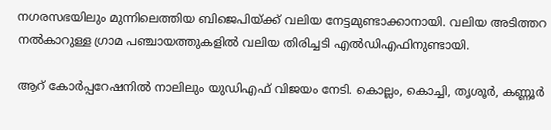നഗരസഭയിലും മുന്നിലെത്തിയ ബിജെപിയ്ക്ക് വലിയ നേട്ടമുണ്ടാക്കാനായി. വലിയ അടിത്തറ നല്‍കാറുള്ള ഗ്രാമ പഞ്ചായത്തുകളില്‍ വലിയ തിരിച്ചടി എല്‍ഡിഎഫിനുണ്ടായി.

ആറ് കോര്‍പ്പറേഷനില്‍ നാലിലും യുഡിഎഫ് വിജയം നേടി. കൊല്ലം, കൊച്ചി, തൃശൂര്‍, കണ്ണൂര്‍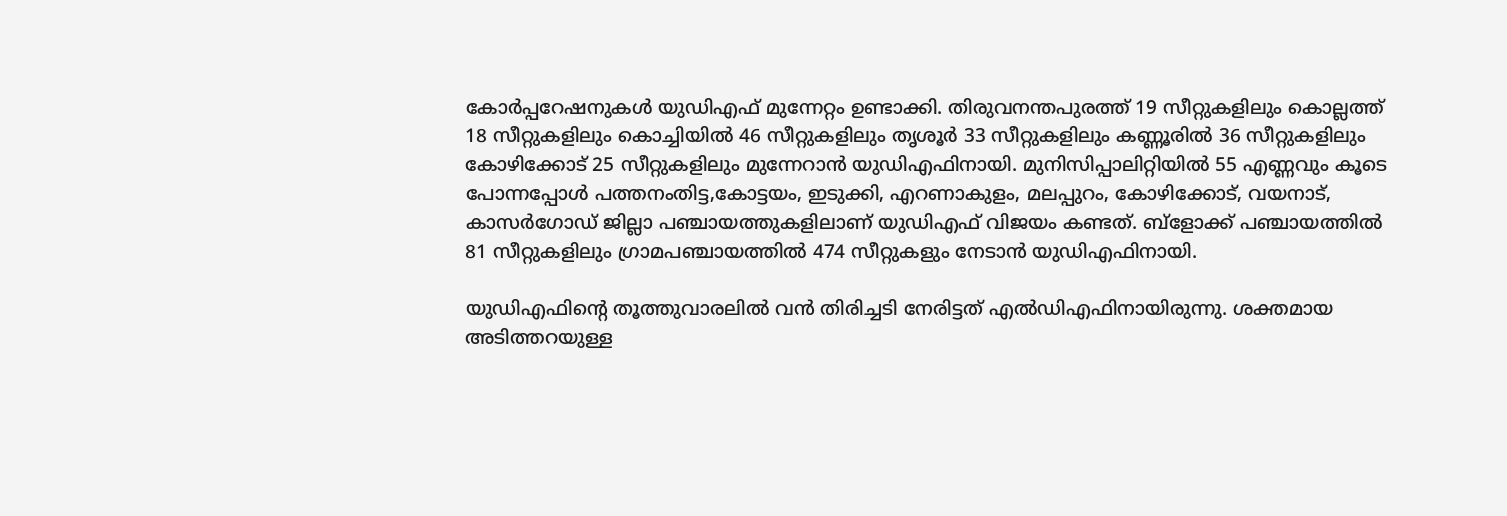കോര്‍പ്പറേഷനുകള്‍ യുഡിഎഫ് മുന്നേറ്റം ഉണ്ടാക്കി. തിരുവനന്തപുരത്ത് 19 സീറ്റുകളിലും കൊല്ലത്ത് 18 സീറ്റുകളിലും കൊച്ചിയില്‍ 46 സീറ്റുകളിലും തൃശൂര്‍ 33 സീറ്റുകളിലും കണ്ണൂരില്‍ 36 സീറ്റുകളിലും കോഴിക്കോട് 25 സീറ്റുകളിലും മുന്നേറാന്‍ യുഡിഎഫിനായി. മുനിസിപ്പാലിറ്റിയില്‍ 55 എണ്ണവും കൂടെ പോന്നപ്പോള്‍ പത്തനംതിട്ട,കോട്ടയം, ഇടുക്കി, എറണാകുളം, മലപ്പുറം, കോഴിക്കോട്, വയനാട്, കാസര്‍ഗോഡ് ജില്ലാ പഞ്ചായത്തുകളിലാണ് യുഡിഎഫ് വിജയം കണ്ടത്. ബ്‌ളോക്ക് പഞ്ചായത്തില്‍ 81 സീറ്റുകളിലും ഗ്രാമപഞ്ചായത്തില്‍ 474 സീറ്റുകളും നേടാന്‍ യുഡിഎഫിനായി.

യുഡിഎഫിന്റെ തൂത്തുവാരലില്‍ വന്‍ തിരിച്ചടി നേരിട്ടത് എല്‍ഡിഎഫിനായിരുന്നു. ശക്തമായ അടിത്തറയുള്ള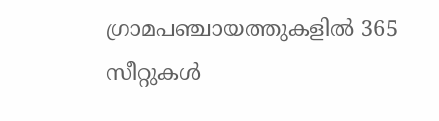ഗ്രാമപഞ്ചായത്തുകളില്‍ 365 സീറ്റുകള്‍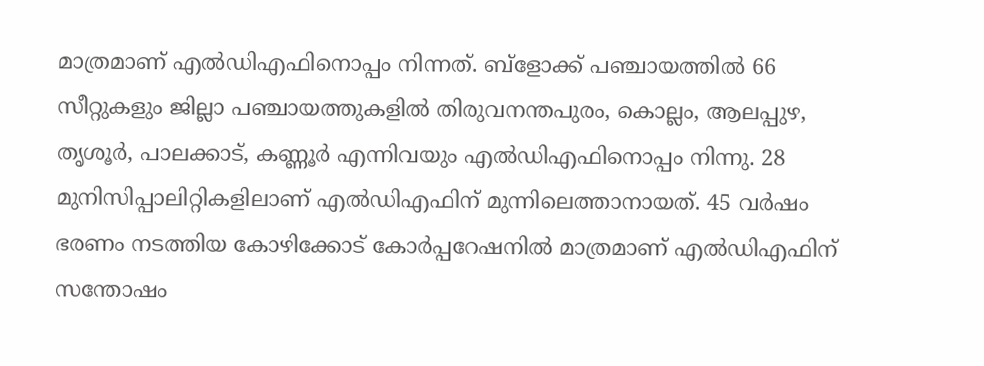മാത്രമാണ് എല്‍ഡിഎഫിനൊപ്പം നിന്നത്. ബ്‌ളോക്ക് പഞ്ചായത്തില്‍ 66 സീറ്റുകളും ജില്ലാ പഞ്ചായത്തുകളില്‍ തിരുവനന്തപുരം, കൊല്ലം, ആലപ്പുഴ, തൃശൂര്‍, പാലക്കാട്, കണ്ണൂര്‍ എന്നിവയും എല്‍ഡിഎഫിനൊപ്പം നിന്നു. 28 മുനിസിപ്പാലിറ്റികളിലാണ് എല്‍ഡിഎഫിന് മുന്നിലെത്താനായത്. 45 വര്‍ഷം ഭരണം നടത്തിയ കോഴിക്കോട് കോര്‍പ്പറേഷനില്‍ മാത്രമാണ് എല്‍ഡിഎഫിന് സന്തോഷം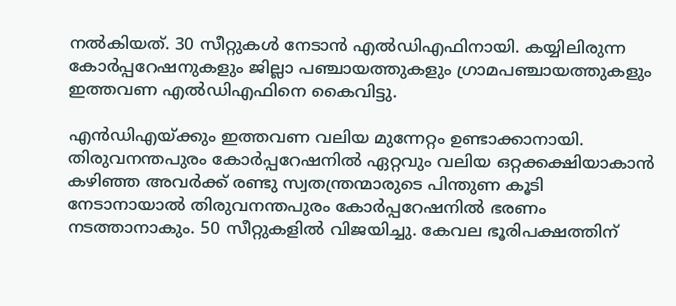നല്‍കിയത്. 30 സീറ്റുകള്‍ നേടാന്‍ എല്‍ഡിഎഫിനായി. കയ്യിലിരുന്ന കോര്‍പ്പറേഷനുകളും ജില്ലാ പഞ്ചായത്തുകളും ഗ്രാമപഞ്ചായത്തുകളും ഇത്തവണ എല്‍ഡിഎഫിനെ കൈവിട്ടു.

എന്‍ഡിഎയ്ക്കും ഇത്തവണ വലിയ മുന്നേറ്റം ഉണ്ടാക്കാനായി. തിരുവനന്തപുരം കോര്‍പ്പറേഷനില്‍ ഏറ്റവും വലിയ ഒറ്റക്കക്ഷിയാകാന്‍ കഴിഞ്ഞ അവര്‍ക്ക് രണ്ടു സ്വതന്ത്രന്മാരുടെ പിന്തുണ കൂടി നേടാനായാല്‍ തിരുവനന്തപുരം കോര്‍പ്പറേഷനില്‍ ഭരണം നടത്താനാകും. 50 സീറ്റുകളില്‍ വിജയിച്ചു. കേവല ഭൂരിപക്ഷത്തിന്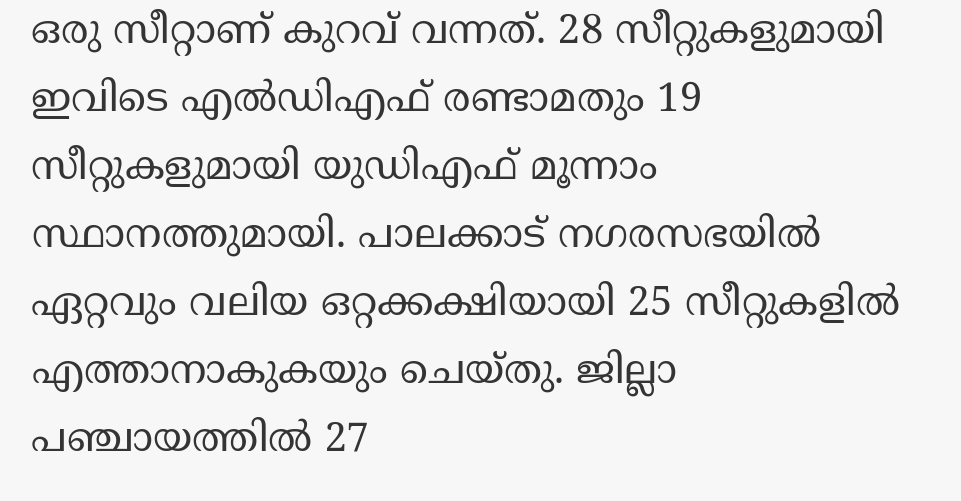ഒരു സീറ്റാണ് കുറവ് വന്നത്. 28 സീറ്റുകളുമായി ഇവിടെ എല്‍ഡിഎഫ് രണ്ടാമതും 19 സീറ്റുകളുമായി യുഡിഎഫ് മൂന്നാം സ്ഥാനത്തുമായി. പാലക്കാട് നഗരസഭയില്‍ ഏറ്റവും വലിയ ഒറ്റക്കക്ഷിയായി 25 സീറ്റുകളില്‍ എത്താനാകുകയും ചെയ്തു. ജില്ലാ പഞ്ചായത്തില്‍ 27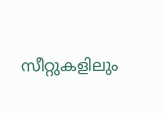സീറ്റുകളിലും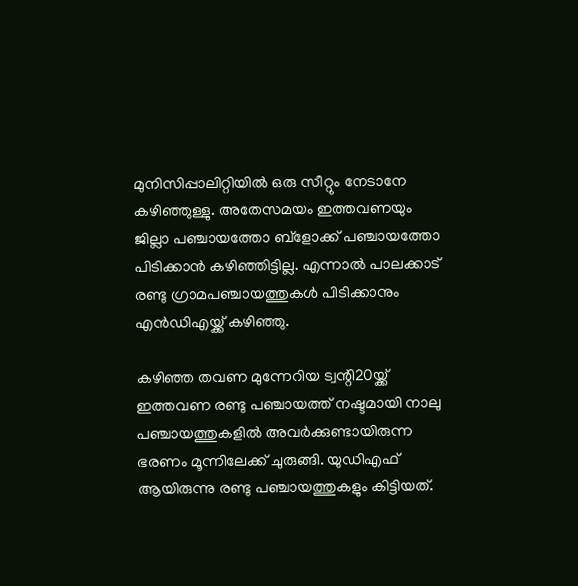മുനിസിപ്പാലിറ്റിയില്‍ ഒരു സീറ്റും നേടാനേ കഴിഞ്ഞുള്ളു. അതേസമയം ഇത്തവണയും ജില്ലാ പഞ്ചായത്തോ ബ്‌ളോക്ക് പഞ്ചായത്തോ പിടിക്കാന്‍ കഴിഞ്ഞിട്ടില്ല. എന്നാല്‍ പാലക്കാട് രണ്ടു ഗ്രാമപഞ്ചായത്തുകള്‍ പിടിക്കാനും എന്‍ഡിഎയ്ക്ക് കഴിഞ്ഞു.

കഴിഞ്ഞ തവണ മുന്നേറിയ ട്വന്റി20യ്ക്ക് ഇത്തവണ രണ്ടു പഞ്ചായത്ത് നഷ്ടമായി നാലു പഞ്ചായത്തുകളില്‍ അവര്‍ക്കുണ്ടായിരുന്ന ഭരണം മൂന്നിലേക്ക് ചുരുങ്ങി. യുഡിഎഫ് ആയിരുന്നു രണ്ടു പഞ്ചായത്തുകളും കിട്ടിയത്.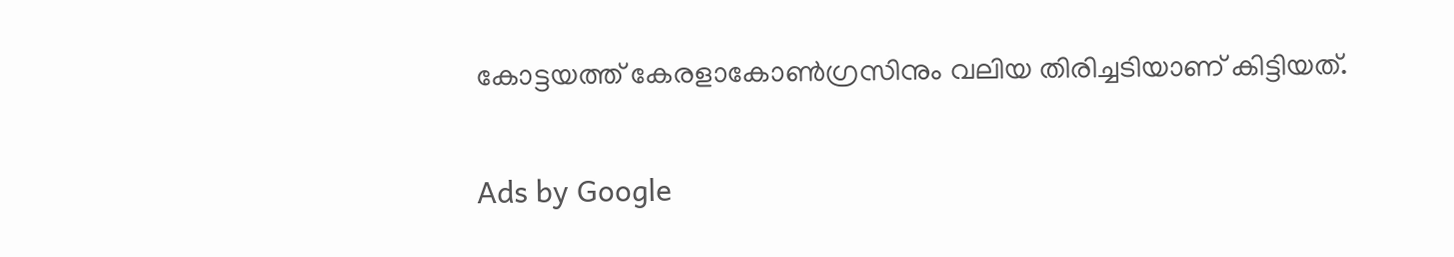കോട്ടയത്ത് കേരളാകോണ്‍ഗ്രസിനും വലിയ തിരിച്ചടിയാണ് കിട്ടിയത്.

Ads by Google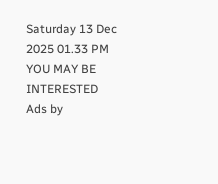Saturday 13 Dec 2025 01.33 PM
YOU MAY BE INTERESTED
Ads by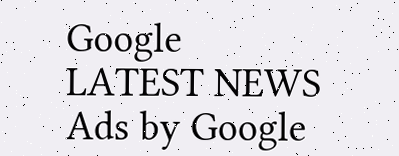Google
LATEST NEWS
Ads by Google